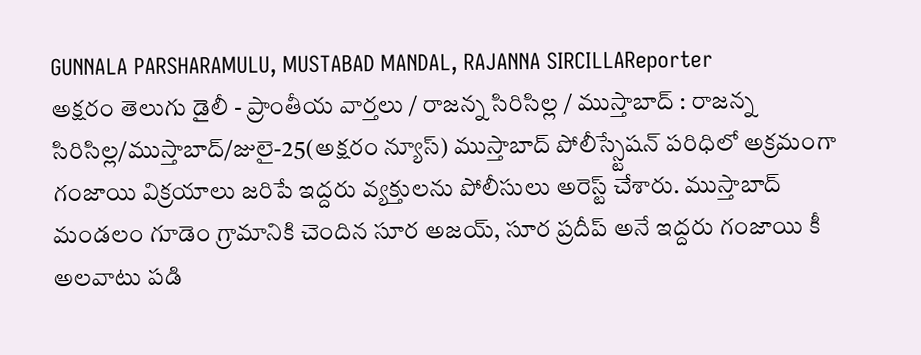GUNNALA PARSHARAMULU, MUSTABAD MANDAL, RAJANNA SIRCILLAReporter
అక్షరం తెలుగు డైలీ - ప్రాంతీయ వార్తలు / రాజన్న సిరిసిల్ల / ముస్తాబాద్ : రాజన్న సిరిసిల్ల/ముస్తాబాద్/జులై-25(అక్షరం న్యూస్) ముస్తాబాద్ పోలీస్స్టేషన్ పరిధిలో అక్రమంగా గంజాయి విక్రయాలు జరిపే ఇద్దరు వ్యక్తులను పోలీసులు అరెస్ట్ చేశారు. ముస్తాబాద్ మండలం గూడెం గ్రామానికి చెందిన సూర అజయ్, సూర ప్రదీప్ అనే ఇద్దరు గంజాయి కీ అలవాటు పడి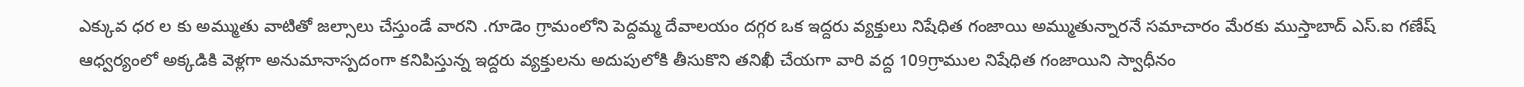ఎక్కువ ధర ల కు అమ్ముతు వాటితో జల్సాలు చేస్తుండే వారని .గూడెం గ్రామంలోని పెద్దమ్మ దేవాలయం దగ్గర ఒక ఇద్దరు వ్యక్తులు నిషేధిత గంజాయి అమ్ముతున్నారనే సమాచారం మేరకు ముస్తాబాద్ ఎస్.ఐ గణేష్ ఆధ్వర్యంలో అక్కడికి వెళ్లగా అనుమానాస్పదంగా కనిపిస్తున్న ఇద్దరు వ్యక్తులను అదుపులోకి తీసుకొని తనిఖీ చేయగా వారి వద్ద 109గ్రాముల నిషేధిత గంజాయిని స్వాధీనం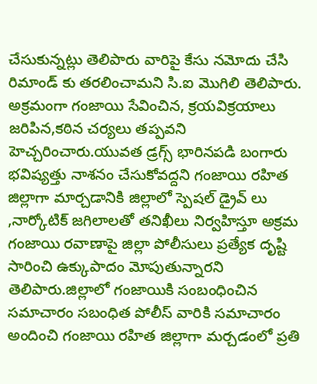చేసుకున్నట్లు తెలిపారు వారిపై కేసు నమోదు చేసి రిమాండ్ కు తరలించామని సి.ఐ మొగిలి తెలిపారు. అక్రమంగా గంజాయి సేవించిన, క్రయవిక్రయాలు జరిపిన,కఠిన చర్యలు తప్పవని హెచ్చరించారు.యువత డ్రగ్స్ భారినపడి బంగారు భవిష్యత్తు నాశనం చేసుకోవద్దని గంజాయి రహిత జిల్లాగా మార్చడానికి జిల్లాలో స్పెషల్ డ్రైవ్ లు ,నార్కోటిక్ జగిలాలతో తనిఖీలు నిర్వహిస్తూ అక్రమ గంజాయి రవాణాపై జిల్లా పోలీసులు ప్రత్యేక దృష్టి సారించి ఉక్కుపాదం మోపుతున్నారని తెలిపారు.జిల్లాలో గంజాయికి సంబంధించిన సమాచారం సబంధిత పోలీస్ వారికి సమాచారం అందించి గంజాయి రహిత జిల్లాగా మర్చడంలో ప్రతి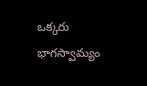ఒక్కరు భాగస్వామ్యం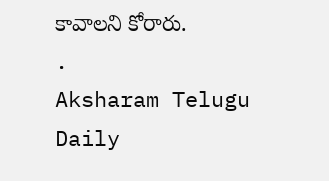కావాలని కోరారు.
.
Aksharam Telugu Daily